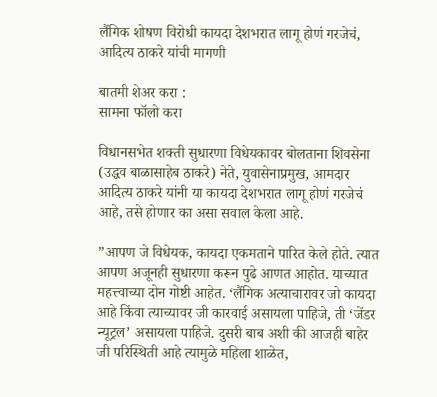लैंगिक शोषण विरोधी कायदा देशभरात लागू होणं गरजेचं, आदित्य ठाकरे यांची मागणी

बातमी शेअर करा :
सामना फॉलो करा

विधानसभेत शक्ती सुधारणा विधेयकावर बोलताना शिवसेना (उद्धव बाळासाहेब ठाकरे) नेते, युवासेनाप्रमुख, आमदार आदित्य ठाकरे यांनी या कायदा देशभरात लागू होणं गरजेचं आहे, तसे होणार का असा सवाल केला आहे.

”आपण जे विधेयक, कायदा एकमताने पारित केले होते. त्यात आपण अजूनही सुधारणा करून पुढे आणत आहोत. याच्यात महत्त्वाच्या दोन गोष्टी आहेत. ‘लैंगिक अत्याचारावर जो कायदा आहे किंवा त्याच्यावर जी कारवाई असायला पाहिजे, ती ‘जेंडर न्यूट्रल’ असायला पाहिजे. दुसरी बाब अशी की आजही बाहेर जी परिस्थिती आहे त्यामुळे महिला शाळेत,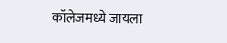कॉलेजमध्ये जायला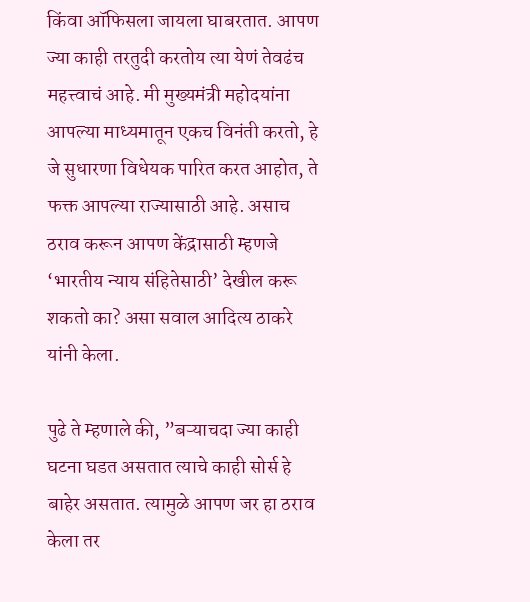किंवा ऑफिसला जायला घाबरतात. आपण ज्या काही तरतुदी करतोय त्या येणं तेवढंच महत्त्वाचं आहे. मी मुख्यमंत्री महोदयांना आपल्या माध्यमातून एकच विनंती करतो, हे जे सुधारणा विधेयक पारित करत आहोत, ते फक्त आपल्या राज्यासाठी आहे. असाच ठराव करून आपण केंद्रासाठी म्हणजे ‘भारतीय न्याय संहितेसाठी’ देखील करू शकतो का? असा सवाल आदित्य ठाकरे यांनी केला.

पुढे ते म्हणाले की, ”बऱ्याचदा ज्या काही घटना घडत असतात त्याचे काही सोर्स हे बाहेर असतात. त्यामुळे आपण जर हा ठराव केला तर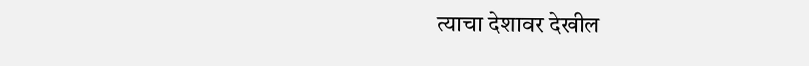त्याचा देशावर देखील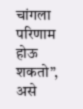चांगला परिणाम होऊ शकतो”, असे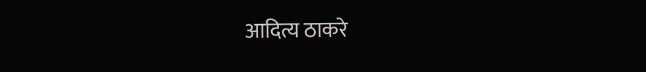आदित्य ठाकरे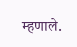म्हणाले.